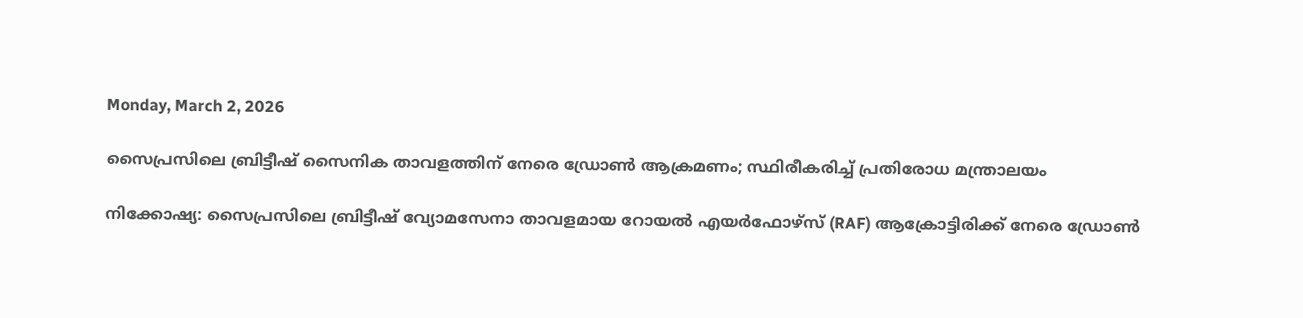Monday, March 2, 2026

സൈപ്രസിലെ ബ്രിട്ടീഷ് സൈനിക താവളത്തിന് നേരെ ഡ്രോണ്‍ ആക്രമണം; സ്ഥിരീകരിച്ച് പ്രതിരോധ മന്ത്രാലയം

നിക്കോഷ്യ: സൈപ്രസിലെ ബ്രിട്ടീഷ് വ്യോമസേനാ താവളമായ റോയല്‍ എയര്‍ഫോഴ്‌സ് (RAF) ആക്രോട്ടിരിക്ക് നേരെ ഡ്രോണ്‍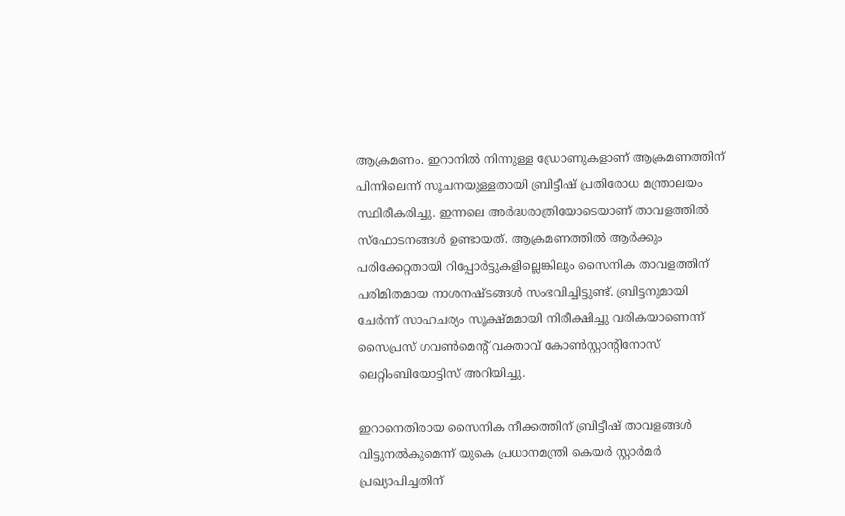ആക്രമണം. ഇറാനില്‍ നിന്നുള്ള ഡ്രോണുകളാണ് ആക്രമണത്തിന് പിന്നിലെന്ന് സൂചനയുള്ളതായി ബ്രിട്ടീഷ് പ്രതിരോധ മന്ത്രാലയം സ്ഥിരീകരിച്ചു. ഇന്നലെ അര്‍ദ്ധരാത്രിയോടെയാണ് താവളത്തില്‍ സ്‌ഫോടനങ്ങള്‍ ഉണ്ടായത്. ആക്രമണത്തില്‍ ആര്‍ക്കും പരിക്കേറ്റതായി റിപ്പോര്‍ട്ടുകളില്ലെങ്കിലും സൈനിക താവളത്തിന് പരിമിതമായ നാശനഷ്ടങ്ങള്‍ സംഭവിച്ചിട്ടുണ്ട്. ബ്രിട്ടനുമായി ചേര്‍ന്ന് സാഹചര്യം സൂക്ഷ്മമായി നിരീക്ഷിച്ചു വരികയാണെന്ന് സൈപ്രസ് ഗവണ്‍മെന്റ് വക്താവ് കോണ്‍സ്റ്റാന്റിനോസ് ലെറ്റിംബിയോട്ടിസ് അറിയിച്ചു.

ഇറാനെതിരായ സൈനിക നീക്കത്തിന് ബ്രിട്ടീഷ് താവളങ്ങള്‍ വിട്ടുനല്‍കുമെന്ന് യുകെ പ്രധാനമന്ത്രി കെയര്‍ സ്റ്റാര്‍മര്‍ പ്രഖ്യാപിച്ചതിന്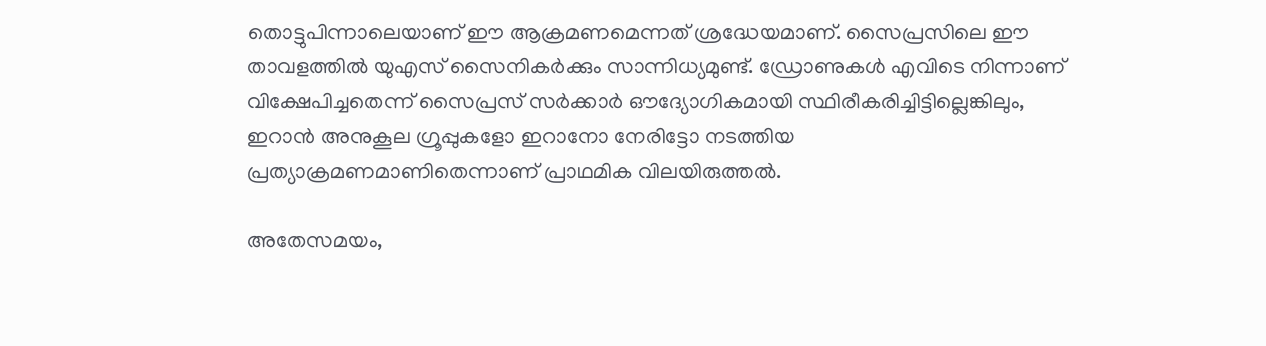തൊട്ടുപിന്നാലെയാണ് ഈ ആക്രമണമെന്നത് ശ്രദ്ധേയമാണ്. സൈപ്രസിലെ ഈ താവളത്തില്‍ യുഎസ് സൈനികര്‍ക്കും സാന്നിധ്യമുണ്ട്. ഡ്രോണുകള്‍ എവിടെ നിന്നാണ് വിക്ഷേപിച്ചതെന്ന് സൈപ്രസ് സര്‍ക്കാര്‍ ഔദ്യോഗികമായി സ്ഥിരീകരിച്ചിട്ടില്ലെങ്കിലും, ഇറാന്‍ അനുകൂല ഗ്രൂപ്പുകളോ ഇറാനോ നേരിട്ടോ നടത്തിയ പ്രത്യാക്രമണമാണിതെന്നാണ് പ്രാഥമിക വിലയിരുത്തല്‍.

അതേസമയം,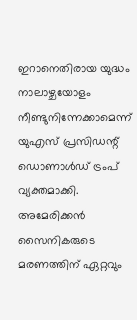ഇറാനെതിരായ യുദ്ധം നാലാഴ്ചയോളം നീണ്ടുനിന്നേക്കാമെന്ന് യുഎസ് പ്രസിഡന്റ് ഡൊണാള്‍ഡ് ട്രംപ് വ്യക്തമാക്കി. അമേരിക്കന്‍ സൈനികരുടെ മരണത്തിന് ഏറ്റവും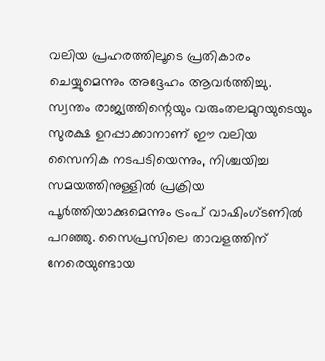വലിയ പ്രഹരത്തിലൂടെ പ്രതികാരം ചെയ്യുമെന്നും അദ്ദേഹം ആവര്‍ത്തിച്ചു. സ്വന്തം രാജ്യത്തിന്റെയും വരുംതലമുറയുടെയും സുരക്ഷ ഉറപ്പാക്കാനാണ് ഈ വലിയ സൈനിക നടപടിയെന്നും, നിശ്ചയിച്ച സമയത്തിനുള്ളില്‍ പ്രക്രിയ പൂര്‍ത്തിയാക്കുമെന്നും ട്രംപ് വാഷിംഗ്ടണില്‍ പറഞ്ഞു. സൈപ്രസിലെ താവളത്തിന് നേരെയുണ്ടായ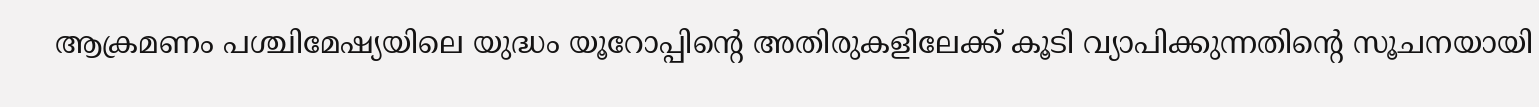ആക്രമണം പശ്ചിമേഷ്യയിലെ യുദ്ധം യൂറോപ്പിന്റെ അതിരുകളിലേക്ക് കൂടി വ്യാപിക്കുന്നതിന്റെ സൂചനയായി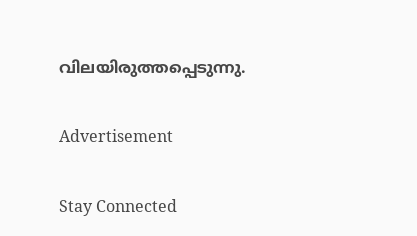വിലയിരുത്തപ്പെടുന്നു.

Advertisement

Stay Connected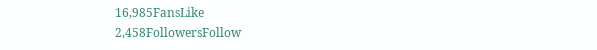16,985FansLike
2,458FollowersFollow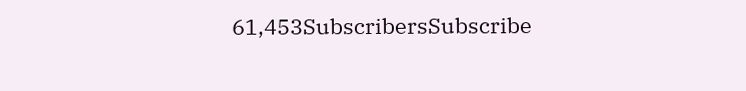61,453SubscribersSubscribe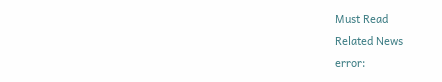Must Read
Related News
error: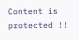Content is protected !!